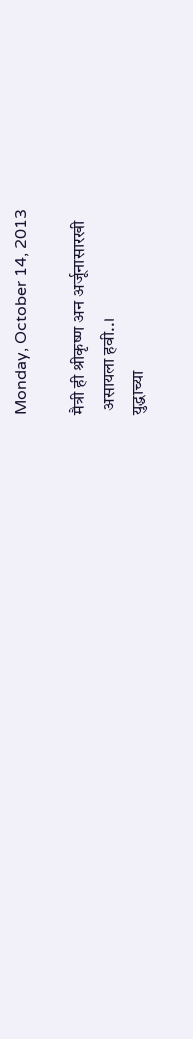Monday, October 14, 2013

मैत्री ही श्रीकृष्ण अन अर्जूनासारखी
 असायला हवी..।
युद्धाच्या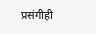प्रसंगीही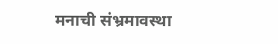मनाची संभ्रमावस्था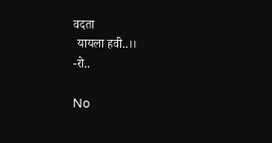वदता
 यायला हवी..।।
-रो..

No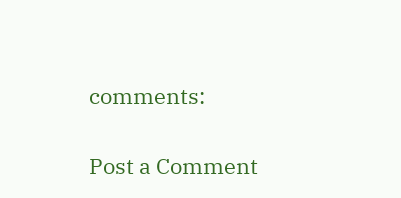comments:

Post a Comment